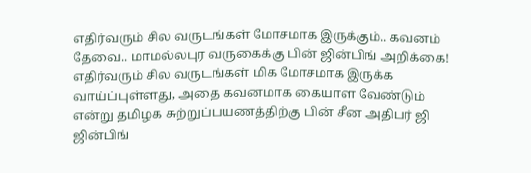எதிர்வரும் சில வருடங்கள் மோசமாக இருக்கும்.. கவனம் தேவை.. மாமல்லபுர வருகைக்கு பின் ஜின்பிங் அறிக்கை!
எதிர்வரும் சில வருடங்கள் மிக மோசமாக இருக்க வாய்ப்புள்ளது, அதை கவனமாக கையாள வேண்டும் என்று தமிழக சுற்றுப்பயணத்திற்கு பின் சீன அதிபர் ஜி ஜின்பிங்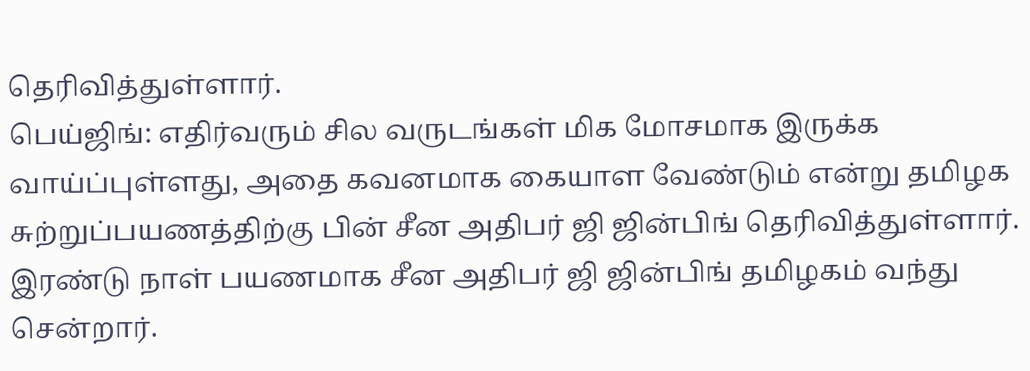தெரிவித்துள்ளார்.
பெய்ஜிங்: எதிர்வரும் சில வருடங்கள் மிக மோசமாக இருக்க வாய்ப்புள்ளது, அதை கவனமாக கையாள வேண்டும் என்று தமிழக சுற்றுப்பயணத்திற்கு பின் சீன அதிபர் ஜி ஜின்பிங் தெரிவித்துள்ளார்.
இரண்டு நாள் பயணமாக சீன அதிபர் ஜி ஜின்பிங் தமிழகம் வந்து சென்றார்.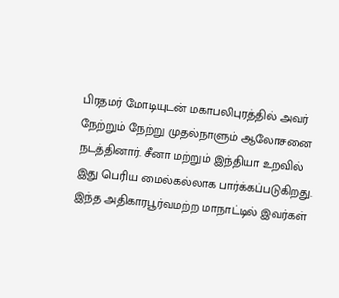பிரதமர் மோடியுடன் மகாபலிபுரத்தில் அவர் நேற்றும் நேற்று முதல்நாளும் ஆலோசனை நடத்தினார். சீனா மற்றும் இந்தியா உறவில் இது பெரிய மைல்கல்லாக பார்க்கப்படுகிறது.
இந்த அதிகாரபூர்வமற்ற மாநாட்டில் இவர்கள்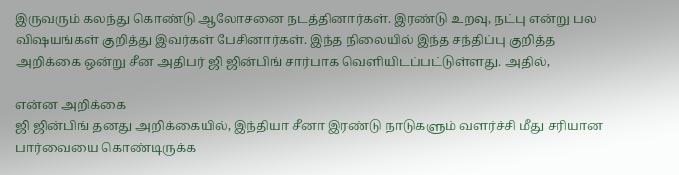இருவரும் கலந்து கொண்டு ஆலோசனை நடத்தினார்கள். இரண்டு உறவு, நட்பு என்று பல விஷயங்கள் குறித்து இவர்கள் பேசினார்கள். இந்த நிலையில் இந்த சந்திப்பு குறித்த அறிக்கை ஒன்று சீன அதிபர் ஜி ஜின்பிங் சார்பாக வெளியிடப்பட்டுள்ளது. அதில்,

என்ன அறிக்கை
ஜி ஜின்பிங் தனது அறிக்கையில், இந்தியா சீனா இரண்டு நாடுகளும் வளர்ச்சி மீது சரியான பார்வையை கொண்டிருக்க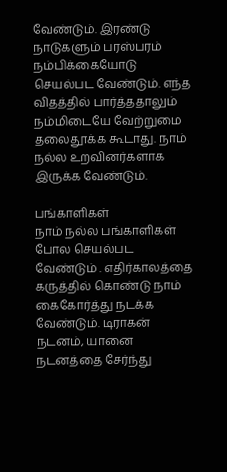வேண்டும். இரண்டு நாடுகளும் பரஸ்பரம் நம்பிக்கையோடு செயல்பட வேண்டும். எந்த விதத்தில் பார்த்ததாலும் நம்மிடையே வேற்றுமை தலைதூக்க கூடாது. நாம் நல்ல உறவினர்களாக இருக்க வேண்டும்.

பங்காளிகள்
நாம் நல்ல பங்காளிகள் போல செயல்பட வேண்டும் . எதிர்காலத்தை கருத்தில் கொண்டு நாம் கைகோர்த்து நடக்க வேண்டும். டிராகன் நடனம், யானை நடனத்தை சேர்ந்து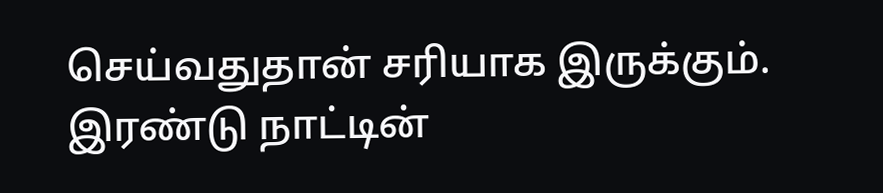செய்வதுதான் சரியாக இருக்கும். இரண்டு நாட்டின்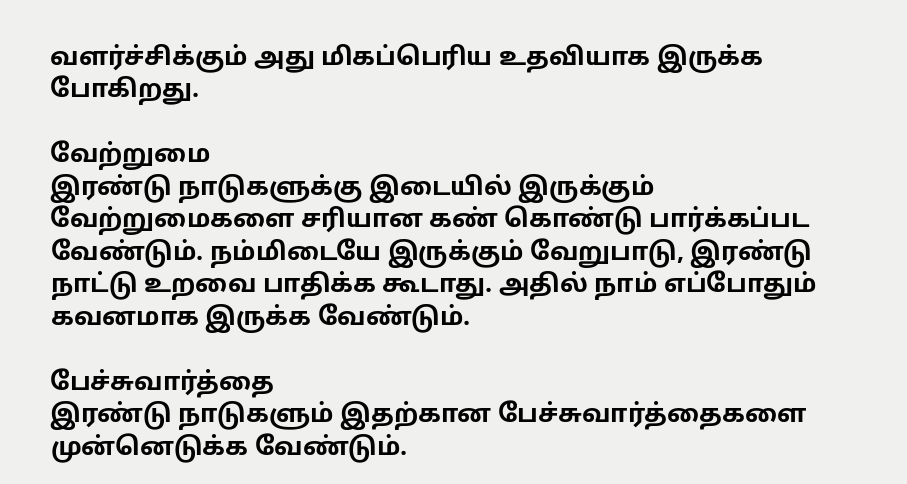வளர்ச்சிக்கும் அது மிகப்பெரிய உதவியாக இருக்க போகிறது.

வேற்றுமை
இரண்டு நாடுகளுக்கு இடையில் இருக்கும் வேற்றுமைகளை சரியான கண் கொண்டு பார்க்கப்பட வேண்டும். நம்மிடையே இருக்கும் வேறுபாடு, இரண்டு நாட்டு உறவை பாதிக்க கூடாது. அதில் நாம் எப்போதும் கவனமாக இருக்க வேண்டும்.

பேச்சுவார்த்தை
இரண்டு நாடுகளும் இதற்கான பேச்சுவார்த்தைகளை முன்னெடுக்க வேண்டும்.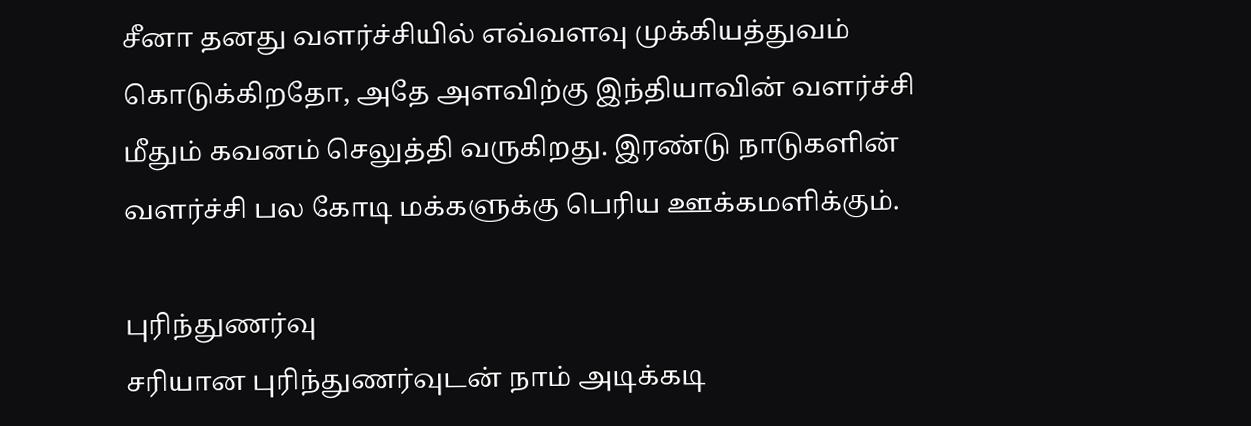சீனா தனது வளர்ச்சியில் எவ்வளவு முக்கியத்துவம் கொடுக்கிறதோ, அதே அளவிற்கு இந்தியாவின் வளர்ச்சி மீதும் கவனம் செலுத்தி வருகிறது. இரண்டு நாடுகளின் வளர்ச்சி பல கோடி மக்களுக்கு பெரிய ஊக்கமளிக்கும்.

புரிந்துணர்வு
சரியான புரிந்துணர்வுடன் நாம் அடிக்கடி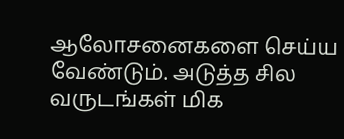ஆலோசனைகளை செய்ய வேண்டும். அடுத்த சில வருடங்கள் மிக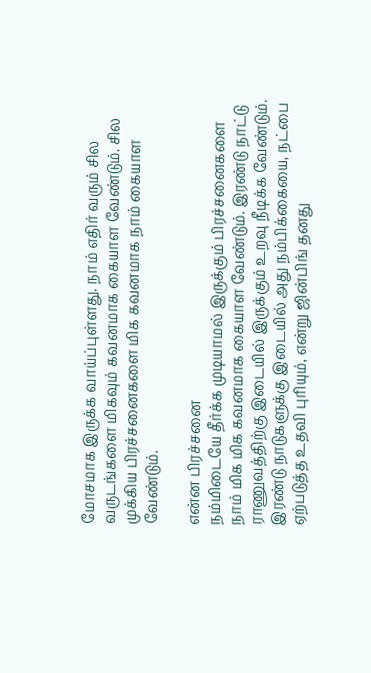மோசமாக இருக்க வாய்ப்புள்ளது. நாம் எதிர் வரும் சில வருடங்களை மிகவும் கவனமாக கையாள வேண்டும். சில முக்கிய பிரச்சனைகளை மிக கவனமாக நாம் கையாள வேண்டும்.

என்ன பிரச்சனை
நம்மிடையே தீர்க்க முடியாமல் இருக்கும் பிரச்சனைகளை நாம் மிக மிக கவனமாக கையாள வேண்டும். இரண்டு நாட்டு ராணுவத்திற்கு இடையில் இருக்கும் உறவு நீடிக்க வேண்டும். இரண்டு நாடுகளுக்கு இடையில் அது நம்பிக்கையை, நட்பை ஏற்படுத்த உதவி புரியும், என்று ஜின்பிங் தனது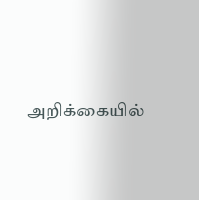அறிக்கையில்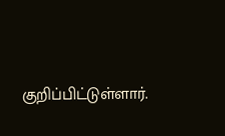குறிப்பிட்டுள்ளார்.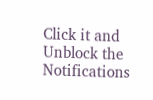Click it and Unblock the Notifications